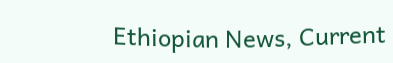Ethiopian News, Current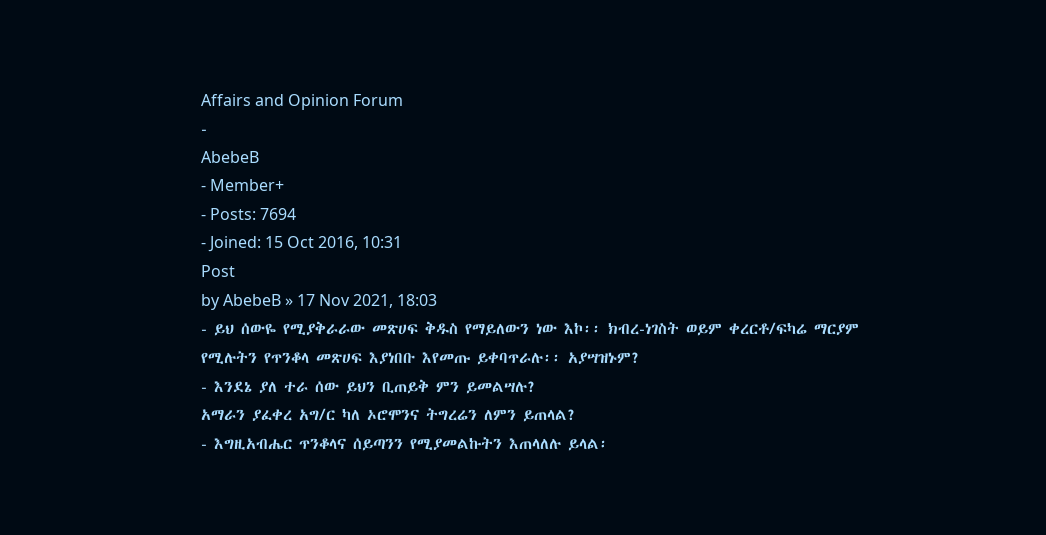Affairs and Opinion Forum
-
AbebeB
- Member+
- Posts: 7694
- Joined: 15 Oct 2016, 10:31
Post
by AbebeB » 17 Nov 2021, 18:03
- ይህ ሰውዬ የሚያቅራራው መጽሀፍ ቅዱስ የማይለውን ነው እኮ፡፡ ክብረ-ነገስት ወይም ቀረርቶ/ፍካሬ ማርያም የሚሉትን የጥንቆላ መጽሀፍ እያነበቡ እየመጡ ይቀባጥራሉ፡፡ አያሣዝኑም?
- እንደኔ ያለ ተራ ሰው ይህን ቢጠይቅ ምን ይመልሣሉ?
አማራን ያፈቀረ አግ/ር ካለ ኦሮሞንና ትግረሬን ለምን ይጠላል?
- እግዚአብሔር ጥንቆላና ሰይጣንን የሚያመልኩትን እጠላለሉ ይላል፡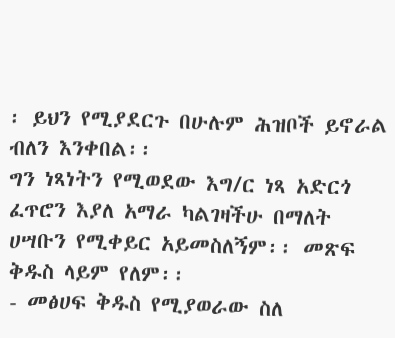፡ ይህን የሚያደርጉ በሁሉም ሕዝቦች ይኖራል ብለን እንቀበል፡፡
ግን ነጻነትን የሚወደው እግ/ር ነጻ አድርጎ ፈጥሮን እያለ አማራ ካልገዛችሁ በማለት ሀሣቡን የሚቀይር አይመስለኝም፡፡ መጽፍ ቅዱስ ላይም የለም፡፡
- መፅሀፍ ቅዱስ የሚያወራው ስለ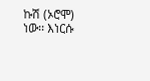ኩሽ (ኦሮሞ) ነው፡፡ እነርሱ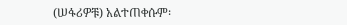(ሠፋሪዎቹ) አልተጠቀሱም፡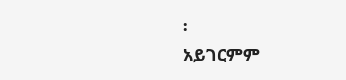፡
አይገርምም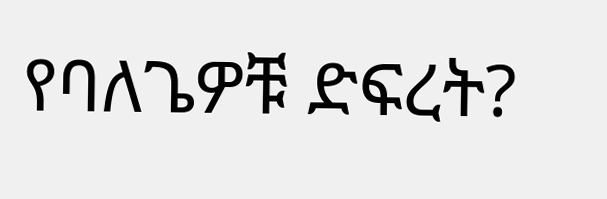የባለጌዎቹ ድፍረት?